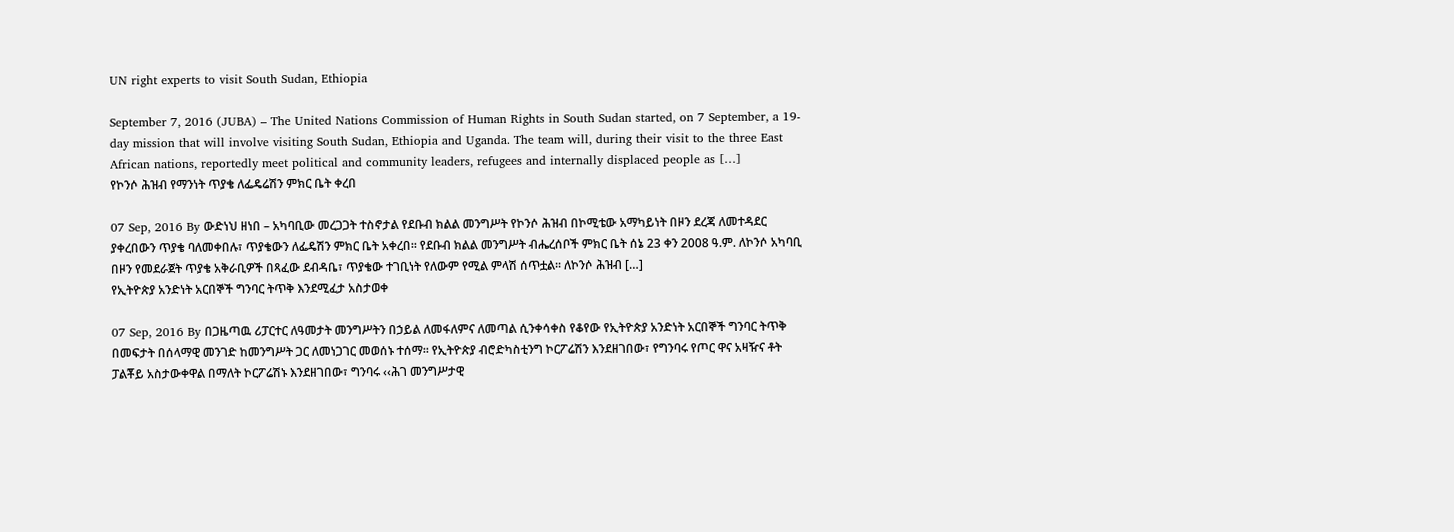UN right experts to visit South Sudan, Ethiopia

September 7, 2016 (JUBA) – The United Nations Commission of Human Rights in South Sudan started, on 7 September, a 19-day mission that will involve visiting South Sudan, Ethiopia and Uganda. The team will, during their visit to the three East African nations, reportedly meet political and community leaders, refugees and internally displaced people as […]
የኮንሶ ሕዝብ የማንነት ጥያቄ ለፌዴሬሽን ምክር ቤት ቀረበ

07 Sep, 2016 By ውድነህ ዘነበ – አካባቢው መረጋጋት ተስኖታል የደቡብ ክልል መንግሥት የኮንሶ ሕዝብ በኮሚቴው አማካይነት በዞን ደረጃ ለመተዳደር ያቀረበውን ጥያቄ ባለመቀበሉ፣ ጥያቄውን ለፌዴሽን ምክር ቤት አቀረበ፡፡ የደቡብ ክልል መንግሥት ብሔረሰቦች ምክር ቤት ሰኔ 23 ቀን 2008 ዓ.ም. ለኮንሶ አካባቢ በዞን የመደራጀት ጥያቄ አቅራቢዎች በጻፈው ደብዳቤ፣ ጥያቄው ተገቢነት የለውም የሚል ምላሽ ሰጥቷል፡፡ ለኮንሶ ሕዝብ […]
የኢትዮጵያ አንድነት አርበኞች ግንባር ትጥቅ እንደሚፈታ አስታወቀ

07 Sep, 2016 By በጋዜጣዉ ሪፓርተር ለዓመታት መንግሥትን በኃይል ለመፋለምና ለመጣል ሲንቀሳቀስ የቆየው የኢትዮጵያ አንድነት አርበኞች ግንባር ትጥቅ በመፍታት በሰላማዊ መንገድ ከመንግሥት ጋር ለመነጋገር መወሰኑ ተሰማ፡፡ የኢትዮጵያ ብሮድካስቲንግ ኮርፖሬሽን እንደዘገበው፣ የግንባሩ የጦር ዋና አዛዥና ቶት ፓልቾይ አስታውቀዋል በማለት ኮርፖሬሽኑ እንደዘገበው፣ ግንባሩ ‹‹ሕገ መንግሥታዊ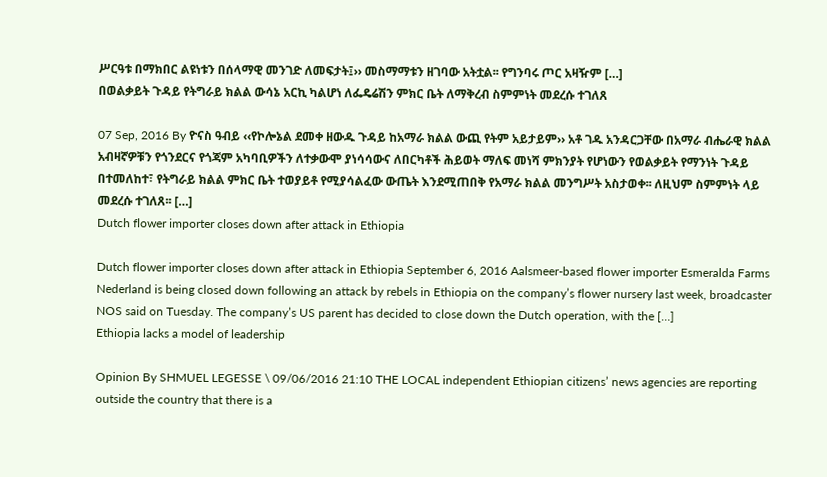ሥርዓቱ በማክበር ልዩነቱን በሰላማዊ መንገድ ለመፍታት፤›› መስማማቱን ዘገባው አትቷል፡፡ የግንባሩ ጦር አዛዥም […]
በወልቃይት ጉዳይ የትግራይ ክልል ውሳኔ አርኪ ካልሆነ ለፌዴሬሽን ምክር ቤት ለማቅረብ ስምምነት መደረሱ ተገለጸ

07 Sep, 2016 By ዮናስ ዓብይ ‹‹የኮሎኔል ደመቀ ዘውዱ ጉዳይ ከአማራ ክልል ውጪ የትም አይታይም›› አቶ ገዱ አንዳርጋቸው በአማራ ብሔራዊ ክልል አብዛኛዎቹን የጎንደርና የጎጃም አካባቢዎችን ለተቃውሞ ያነሳሳውና ለበርካቶች ሕይወት ማለፍ መነሻ ምክንያት የሆነውን የወልቃይት የማንነት ጉዳይ በተመለከተ፣ የትግራይ ክልል ምክር ቤት ተወያይቶ የሚያሳልፈው ውጤት እንደሚጠበቅ የአማራ ክልል መንግሥት አስታወቀ፡፡ ለዚህም ስምምነት ላይ መደረሱ ተገለጸ፡፡ […]
Dutch flower importer closes down after attack in Ethiopia

Dutch flower importer closes down after attack in Ethiopia September 6, 2016 Aalsmeer-based flower importer Esmeralda Farms Nederland is being closed down following an attack by rebels in Ethiopia on the company’s flower nursery last week, broadcaster NOS said on Tuesday. The company’s US parent has decided to close down the Dutch operation, with the […]
Ethiopia lacks a model of leadership

Opinion By SHMUEL LEGESSE \ 09/06/2016 21:10 THE LOCAL independent Ethiopian citizens’ news agencies are reporting outside the country that there is a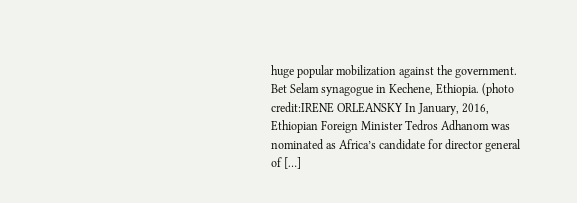huge popular mobilization against the government. Bet Selam synagogue in Kechene, Ethiopia. (photo credit:IRENE ORLEANSKY In January, 2016, Ethiopian Foreign Minister Tedros Adhanom was nominated as Africa’s candidate for director general of […]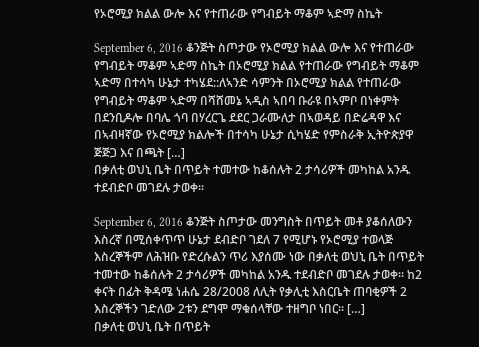የኦሮሚያ ክልል ውሎ እና የተጠራው የግብይት ማቆም ኣድማ ስኬት

September 6, 2016 ቆንጅት ስጦታው የኦሮሚያ ክልል ውሎ እና የተጠራው የግብይት ማቆም ኣድማ ስኬት በኦሮሚያ ክልል የተጠራው የግብይት ማቆም ኣድማ በተሳካ ሁኔታ ተካሄደ::ለኣንድ ሳምንት በኦሮሚያ ክልል የተጠራው የግብይት ማቆም ኣድማ በሻሸመኔ ኣዲስ ኣበባ ቡራዩ በኣምቦ በነቀምት በደንቢዶሎ በባሌ ጎባ በሃረርጌ ደደር ጋራሙለታ በኣወዳይ በድሬዳዋ እና በኣብዛኛው የኦሮሚያ ክልሎች በተሳካ ሁኔታ ሲካሄድ የምስራቅ ኢትዮጵያዋ ጅጅጋ እና በጫት […]
በቃለቲ ወህኒ ቤት በጥይት ተመተው ከቆሰሉት 2 ታሳሪዎች መካከል አንዱ ተደብድቦ መገደሉ ታወቀ፡፡

September 6, 2016 ቆንጅት ስጦታው መንግስት በጥይት መቶ ያቆሰለውን እስረኛ በሚሰቀጥጥ ሁኔታ ደብድቦ ገደለ 7 የሚሆኑ የኦሮሚያ ተወላጅ እስረኞችም ለሕዝቡ የድረሱልን ጥሪ እያሰሙ ነው በቃለቲ ወህኒ ቤት በጥይት ተመተው ከቆሰሉት 2 ታሳሪዎች መካከል አንዱ ተደብድቦ መገደሉ ታወቀ፡፡ ከ2 ቀናት በፊት ቅዳሜ ነሐሴ 28/2008 ለሊት የቃሊቲ እስርቤት ጠባቂዎች 2 እስረኞችን ገድለው 2ቱን ደግሞ ማቁሰላቸው ተዘግቦ ነበር፡፡ […]
በቃለቲ ወህኒ ቤት በጥይት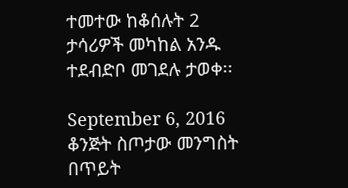ተመተው ከቆሰሉት 2 ታሳሪዎች መካከል አንዱ ተደብድቦ መገደሉ ታወቀ፡፡

September 6, 2016 ቆንጅት ስጦታው መንግስት በጥይት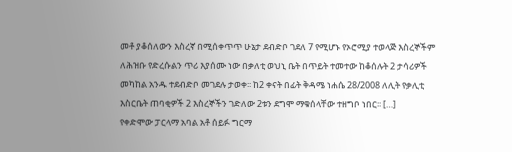መቶ ያቆሰለውን እስረኛ በሚሰቀጥጥ ሁኔታ ደብድቦ ገደለ 7 የሚሆኑ የኦሮሚያ ተወላጅ እስረኞችም ለሕዝቡ የድረሱልን ጥሪ እያሰሙ ነው በቃለቲ ወህኒ ቤት በጥይት ተመተው ከቆሰሉት 2 ታሳሪዎች መካከል አንዱ ተደብድቦ መገደሉ ታወቀ፡፡ ከ2 ቀናት በፊት ቅዳሜ ነሐሴ 28/2008 ለሊት የቃሊቲ እስርቤት ጠባቂዎች 2 እስረኞችን ገድለው 2ቱን ደግሞ ማቁሰላቸው ተዘግቦ ነበር፡፡ […]
የቀድሞው ፓርላማ አባል አቶ ሰይፉ ግርማ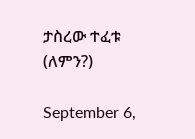ታስረው ተፈቱ (ለምን?)

September 6,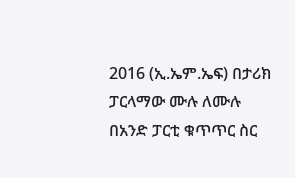2016 (ኢ.ኤም.ኤፍ) በታሪክ ፓርላማው ሙሉ ለሙሉ በአንድ ፓርቲ ቁጥጥር ስር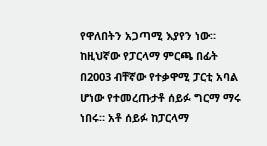የዋለበትን አጋጣሚ እያየን ነው። ከዚህኛው የፓርላማ ምርጫ በፊት በ2003 ብቸኛው የተቃዋሚ ፓርቲ አባል ሆነው የተመረጡታቶ ሰይፉ ግርማ ማሩ ነበሩ። አቶ ሰይፉ ከፓርላማ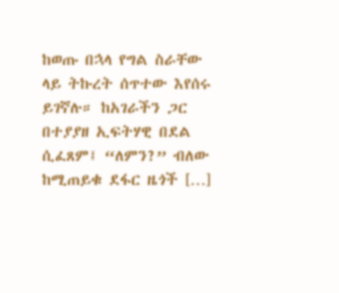ከወጡ በኋላ የግል ስራቸው ላይ ትኩረት ሰጥተው እየሰሩ ይገኛሉ። ከአገራችን ጋር በተያያዘ ኢፍትሃዊ በደል ሲፈጸም፤ “ለምን?” ብለው ከሚጠይቁ ደፋር ዜጎች […]